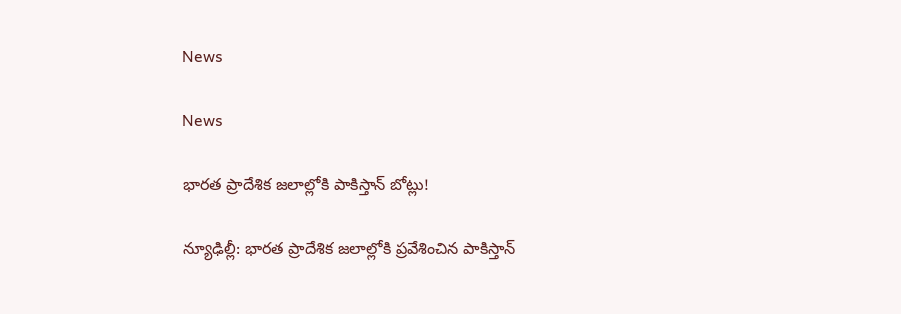News

News

భారత ప్రాదేశిక జలాల్లోకి పాకిస్తాన్ బోట్లు!

న్యూఢిల్లీ: భారత ప్రాదేశిక జలాల్లోకి ప్రవేశించిన పాకిస్తాన్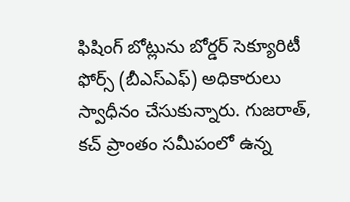ఫిషింగ్ బోట్లును బోర్డర్ సెక్యూరిటీ ఫోర్స్ (బీఎస్ఎఫ్) అధికారులు స్వాధీనం చేసుకున్నారు. గుజరాత్, కచ్ ప్రాంతం సమీపంలో ఉన్న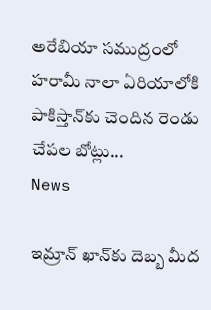అరేబియా సముద్రంలో హరామీ నాలా ఏరియాలోకి పాకిస్తాన్‌కు చెందిన రెండు చేపల బోట్లు...
News

ఇమ్రాన్ ఖాన్‌కు దెబ్బ మీద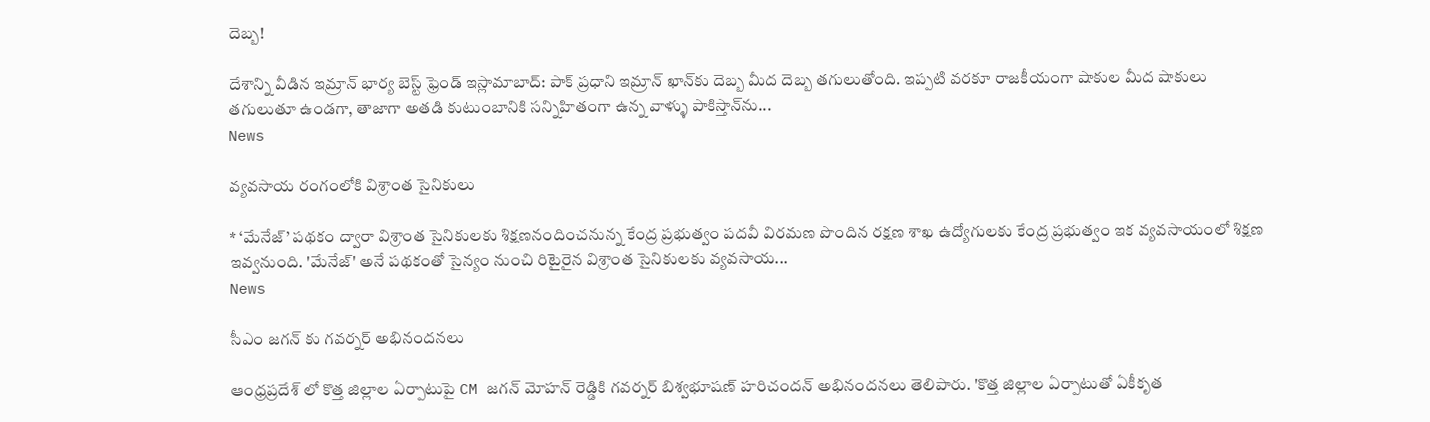దెబ్బ‌!

దేశాన్ని వీడిన ఇమ్రాన్ భార్య బెస్ట్ ఫ్రెండ్ ఇస్లామాబాద్‌: పాక్ ప్రధాని ఇమ్రాన్ ఖాన్‌కు దెబ్బ మీద దెబ్బ త‌గులుతోంది. ఇప్ప‌టి వ‌ర‌కూ రాజకీయంగా షాకుల మీద షాకులు తగులుతూ ఉండగా, తాజాగా అతడి కుటుంబానికి సన్నిహితంగా ఉన్న వాళ్ళు పాకిస్తాన్‌ను...
News

వ్యవసాయ రంగంలోకి విశ్రాంత సైనికులు

* ‘మేనేజ్’ పథకం ద్వారా విశ్రాంత సైనికులకు శిక్షణనందించనున్న కేంద్ర ప్రభుత్వం పదవీ విరమణ పొందిన రక్షణ శాఖ ఉద్యోగులకు కేంద్ర ప్రభుత్వం ఇక వ్యవసాయంలో శిక్షణ ఇవ్వనుంది. 'మేనేజ్' అనే పథకంతో సైన్యం నుంచి రిటైరైన విశ్రాంత సైనికులకు వ్యవసాయ...
News

సీఎం జగన్ కు గవర్నర్ అభినందనలు

ఆంధ్రప్రదేశ్ లో కొత్త జిల్లాల ఏర్పాటుపై CM జగన్ మోహన్ రెడ్డికి గవర్నర్ బిశ్వభూషణ్ హరిచందన్ అభినందనలు తెలిపారు. 'కొత్త జిల్లాల ఏర్పాటుతో ఏకీకృత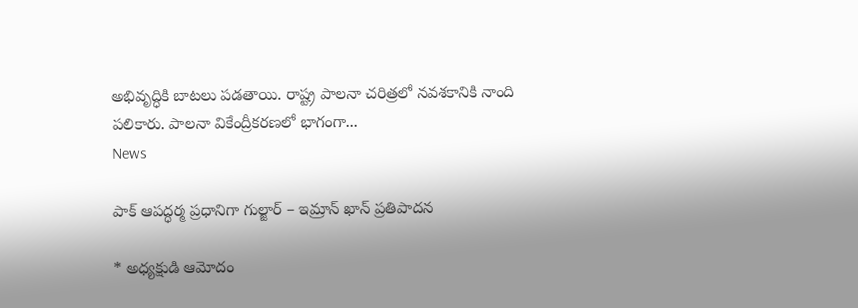అభివృద్ధికి బాటలు పడతాయి. రాష్ట్ర పాలనా చరిత్రలో నవశకానికి నాంది పలికారు. పాలనా వికేంద్రీకరణలో భాగంగా...
News

పాక్ ఆపద్ధర్మ ప్రధానిగా గుల్జార్ – ఇమ్రాన్ ఖాన్ ప్రతిపాదన

* అధ్యక్షుడి ఆమోదం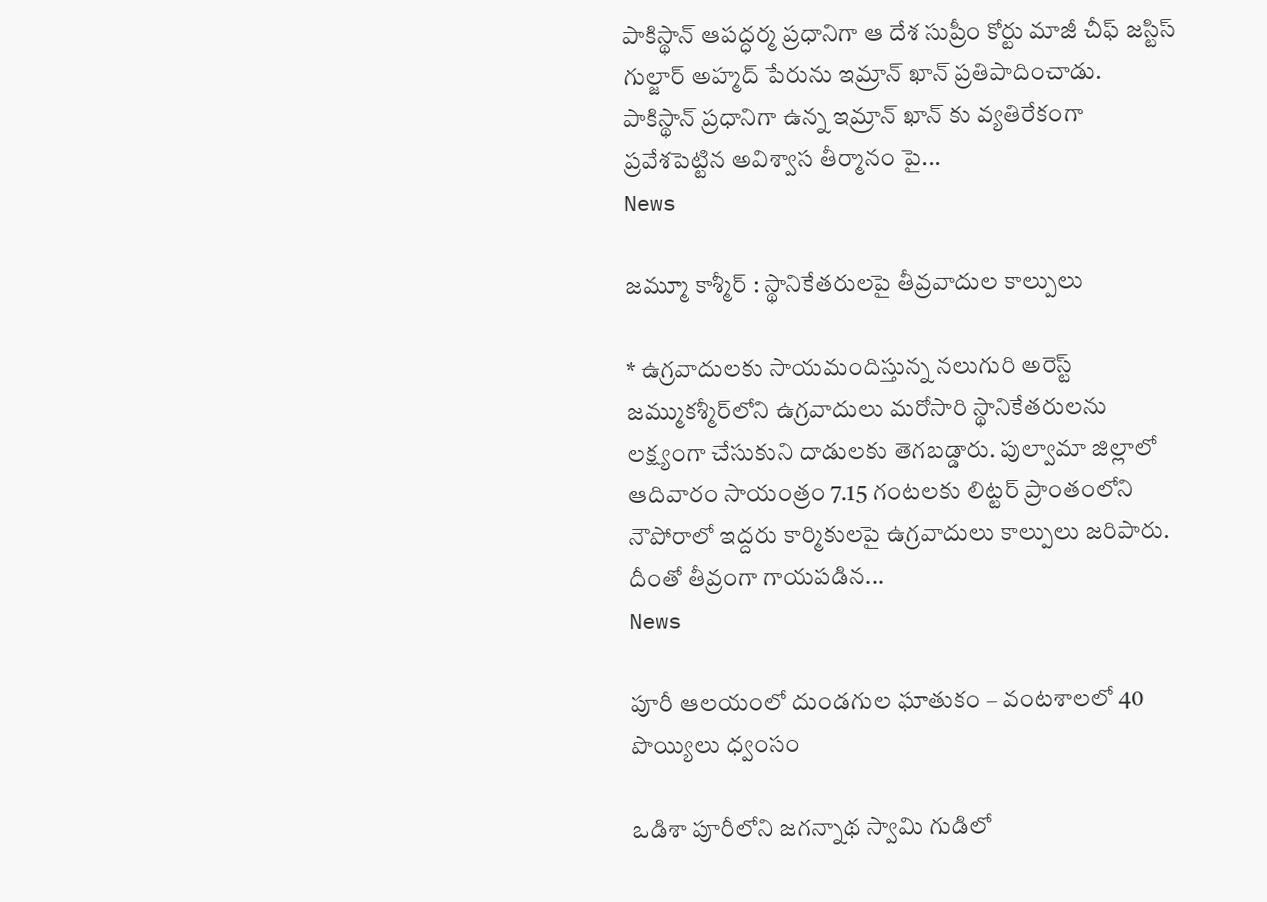పాకిస్థాన్ ఆపద్ధర్మ ప్రధానిగా ఆ దేశ సుప్రీం కోర్టు మాజీ చీఫ్ జస్టిస్ గుల్జార్ అహ్మద్ పేరును ఇమ్రాన్ ఖాన్ ప్రతిపాదించాడు. పాకిస్థాన్ ప్రధానిగా ఉన్న ఇమ్రాన్ ఖాన్ కు వ్యతిరేకంగా ప్రవేశపెట్టిన అవిశ్వాస తీర్మానం పై...
News

జమ్మూ కాశ్మీర్ : స్థానికేతరులపై తీవ్రవాదుల కాల్పులు

* ఉగ్రవాదులకు సాయమందిస్తున్న నలుగురి అరెస్ట్ జమ్ముకశ్మీర్‌లోని ఉగ్రవాదులు మరోసారి స్థానికేతరులను లక్ష్యంగా చేసుకుని దాడులకు తెగబడ్డారు. పుల్వామా జిల్లాలో ఆదివారం సాయంత్రం 7.15 గంటలకు లిట్టర్ ప్రాంతంలోని నౌపోరాలో ఇద్దరు కార్మికులపై ఉగ్రవాదులు కాల్పులు జరిపారు. దీంతో తీవ్రంగా గాయపడిన...
News

పూరీ ఆలయంలో దుండగుల ఘాతుకం – వంటశాలలో 40 పొయ్యిలు ధ్వంసం

ఒడిశా పూరీలోని జగన్నాథ స్వామి గుడిలో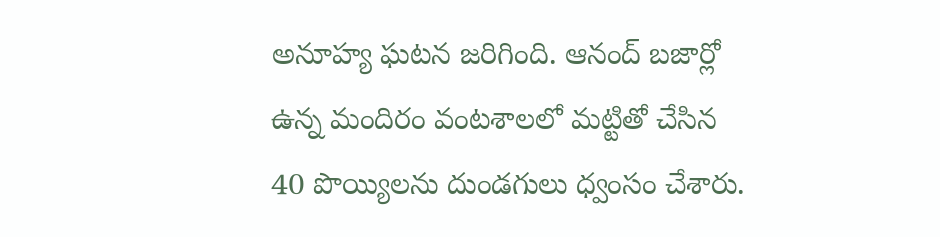అనూహ్య ఘటన జరిగింది. ఆనంద్ బజార్లో ఉన్న మందిరం వంటశాలలో మట్టితో చేసిన 40 పొయ్యిలను దుండగులు ధ్వంసం చేశారు.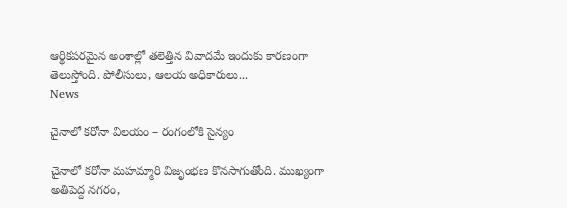ఆర్థికపరమైన అంశాల్లో తలెత్తిన వివాదమే ఇందుకు కారణంగా తెలుస్తోంది. పోలీసులు, ఆలయ అధికారులు...
News

చైనాలో కరోనా విలయం – రంగంలోకి సైన్యం

చైనాలో కరోనా మహమ్మారి విజృంభణ కొనసాగుతోంది. ముఖ్యంగా అతిపెద్ద నగరం,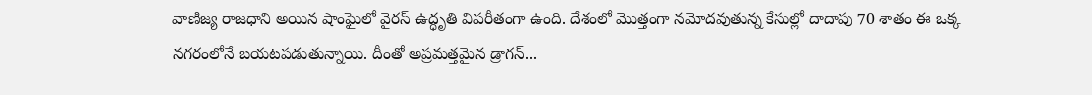వాణిజ్య రాజధాని అయిన షాంఘైలో వైరస్‌ ఉద్ధృతి విపరీతంగా ఉంది. దేశంలో మొత్తంగా నమోదవుతున్న కేసుల్లో దాదాపు 70 శాతం ఈ ఒక్క నగరంలోనే బయటపడుతున్నాయి. దీంతో అప్రమత్తమైన డ్రాగన్‌...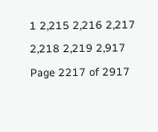1 2,215 2,216 2,217 2,218 2,219 2,917
Page 2217 of 2917